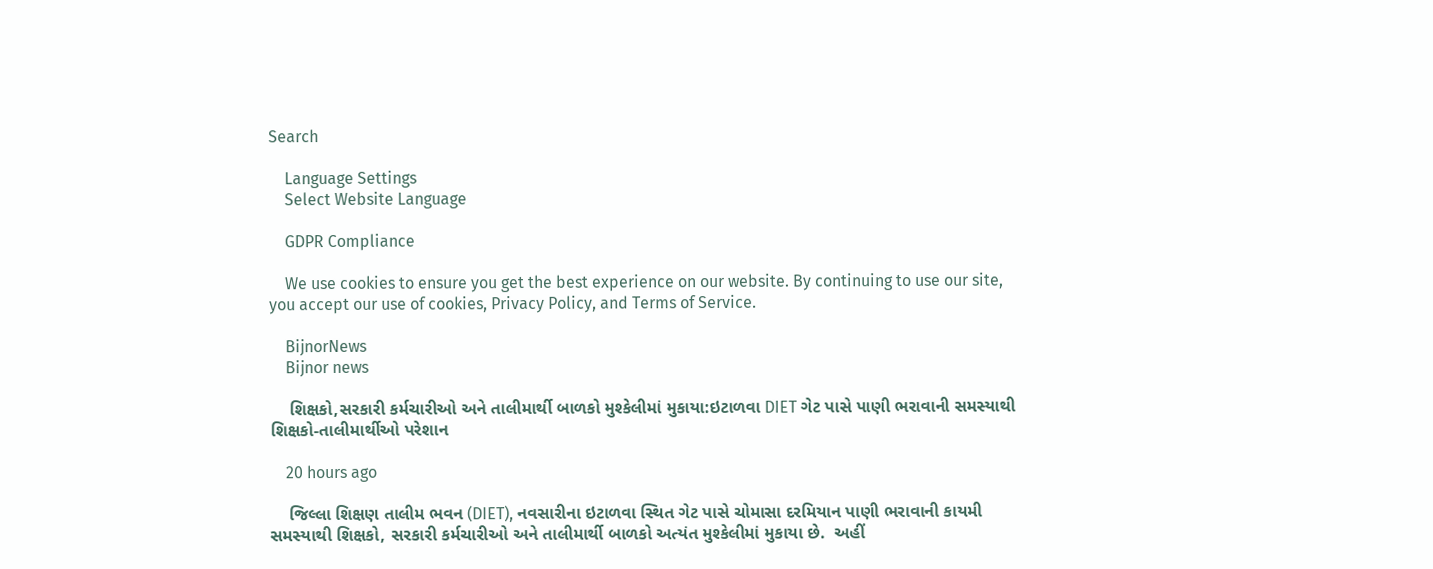Search

    Language Settings
    Select Website Language

    GDPR Compliance

    We use cookies to ensure you get the best experience on our website. By continuing to use our site, you accept our use of cookies, Privacy Policy, and Terms of Service.

    BijnorNews
    Bijnor news

    શિક્ષકો,સરકારી કર્મચારીઓ અને તાલીમાર્થી બાળકો મુશ્કેલીમાં મુકાયા:ઇટાળવા DIET ગેટ પાસે પાણી ભરાવાની સમસ્યાથી શિક્ષકો-તાલીમાર્થીઓ પરેશાન

    20 hours ago

    જિલ્લા શિક્ષણ તાલીમ ભવન (DIET), નવસારીના ઇટાળવા સ્થિત ગેટ પાસે ચોમાસા દરમિયાન પાણી ભરાવાની કાયમી સમસ્યાથી શિક્ષકો, સરકારી કર્મચારીઓ અને તાલીમાર્થી બાળકો અત્યંત મુશ્કેલીમાં મુકાયા છે.  અહીં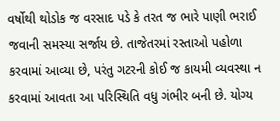વર્ષોથી થોડોક જ વરસાદ પડે કે તરત જ ભારે પાણી ભરાઈ જવાની સમસ્યા સર્જાય છે. તાજેતરમાં રસ્તાઓ પહોળા કરવામાં આવ્યા છે, પરંતુ ગટરની કોઈ જ કાયમી વ્યવસ્થા ન કરવામાં આવતા આ પરિસ્થિતિ વધુ ગંભીર બની છે. યોગ્ય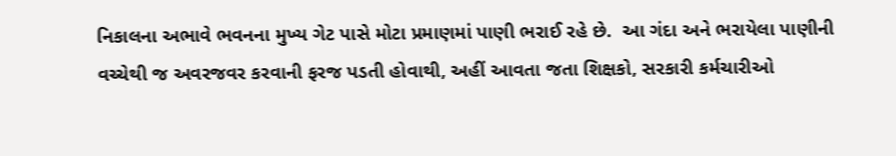નિકાલના અભાવે ભવનના મુખ્ય ગેટ પાસે મોટા પ્રમાણમાં પાણી ભરાઈ રહે છે.  આ ગંદા અને ભરાયેલા પાણીની વચ્ચેથી જ અવરજવર કરવાની ફરજ પડતી હોવાથી, અહીં આવતા જતા શિક્ષકો, સરકારી કર્મચારીઓ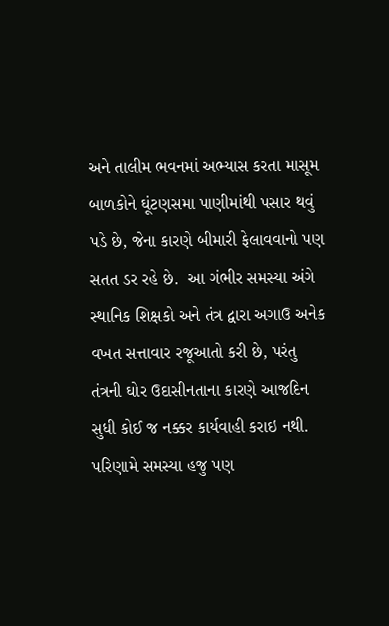અને તાલીમ ભવનમાં અભ્યાસ કરતા માસૂમ બાળકોને ઘૂંટણસમા પાણીમાંથી પસાર થવું પડે છે, જેના કારણે બીમારી ફેલાવવાનો પણ સતત ડર રહે છે.  આ ગંભીર સમસ્યા અંગે સ્થાનિક શિક્ષકો અને તંત્ર દ્વારા અગાઉ અનેક વખત સત્તાવાર રજૂઆતો કરી છે, પરંતુ તંત્રની ઘોર ઉદાસીનતાના કારણે આજદિન સુધી કોઈ જ નક્કર કાર્યવાહી કરાઇ નથી. પરિણામે સમસ્યા હજુ પણ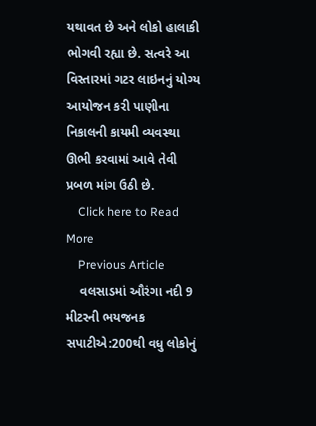યથાવત છે અને લોકો હાલાકી ભોગવી રહ્યા છે. સત્વરે આ વિસ્તારમાં ગટર લાઇનનું યોગ્ય આયોજન કરી પાણીના નિકાલની કાયમી વ્યવસ્થા ઊભી કરવામાં આવે તેવી પ્રબળ માંગ ઉઠી છે.
    Click here to Read More
    Previous Article
    વલસાડમાં ઔરંગા નદી 9 મીટરની ભયજનક સપાટીએ:200થી વધુ લોકોનું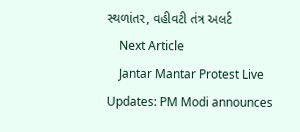સ્થળાંતર, વહીવટી તંત્ર અલર્ટ
    Next Article
    Jantar Mantar Protest Live Updates: PM Modi announces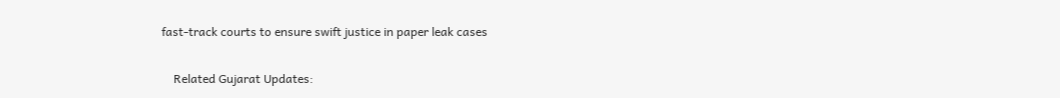fast-track courts to ensure swift justice in paper leak cases

    Related Gujarat Updates: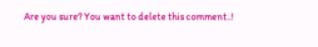Are you sure? You want to delete this comment..!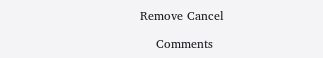Remove Cancel

    Comments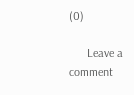(0)

      Leave a comment